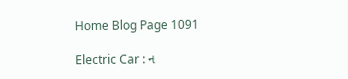Home Blog Page 1091

Electric Car : ન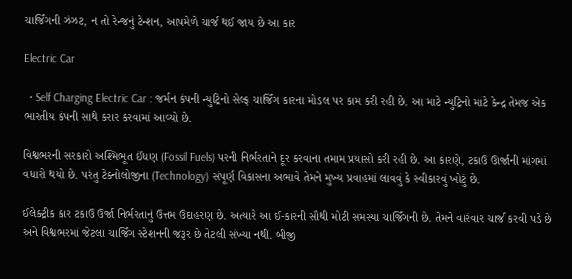ચાર્જિંગની ઝંઝટ, ન તો રેન્જનું ટેન્શન, આપમેળે ચાર્જ થઈ જાય છે આ કાર

Electric Car

  • Self Charging Electric Car : જર્મન કંપની ન્યુટ્રિનો સેલ્ફ ચાર્જિંગ કારના મોડલ પર કામ કરી રહી છે. આ માટે ન્યુટ્રિનો માટે કેન્દ્ર તેમજ એક ભારતીય કંપની સાથે કરાર કરવામાં આવ્યો છે.

વિશ્વભરની સરકારો અશ્મિભૂત ઈંધણ (Fossil Fuels) પરની નિર્ભરતાને દૂર કરવાના તમામ પ્રયાસો કરી રહી છે. આ કારણે, ટકાઉ ઊર્જાની માંગમાં વધારો થયો છે. પરંતુ ટેક્નોલોજીના (Technology) સંપૂર્ણ વિકાસના અભાવે તેમને મુખ્ય પ્રવાહમાં લાવવું કે સ્વીકારવું ખોટું છે.

ઈલેક્ટ્રીક કાર ટકાઉ ઉર્જા નિર્ભરતાનું ઉત્તમ ઉદાહરણ છે. અત્યારે આ ઈ-કારની સૌથી મોટી સમસ્યા ચાર્જિંગની છે. તેમને વારંવાર ચાર્જ કરવી પડે છે અને વિશ્વભરમાં જેટલા ચાર્જિંગ સ્ટેશનની જરૂર છે તેટલી સંખ્યા નથી. બીજી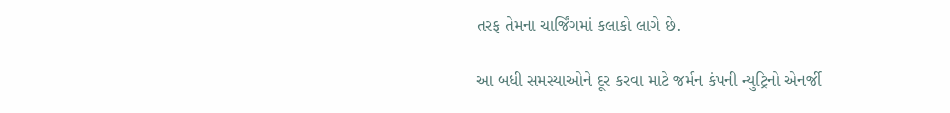તરફ તેમના ચાર્જિંગમાં કલાકો લાગે છે.

આ બધી સમસ્યાઓને દૂર કરવા માટે જર્મન કંપની ન્યુટ્રિનો એનર્જી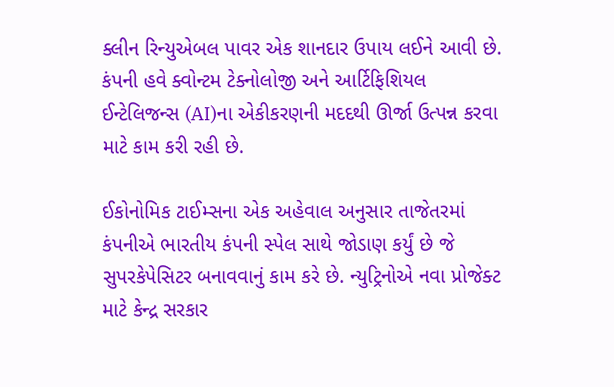ક્લીન રિન્યુએબલ પાવર એક શાનદાર ઉપાય લઈને આવી છે. કંપની હવે ક્વોન્ટમ ટેક્નોલોજી અને આર્ટિફિશિયલ ઈન્ટેલિજન્સ (AI)ના એકીકરણની મદદથી ઊર્જા ઉત્પન્ન કરવા માટે કામ કરી રહી છે.

ઈકોનોમિક ટાઈમ્સના એક અહેવાલ અનુસાર તાજેતરમાં કંપનીએ ભારતીય કંપની સ્પેલ સાથે જોડાણ કર્યું છે જે સુપરકેપેસિટર બનાવવાનું કામ કરે છે. ન્યુટ્રિનોએ નવા પ્રોજેક્ટ માટે કેન્દ્ર સરકાર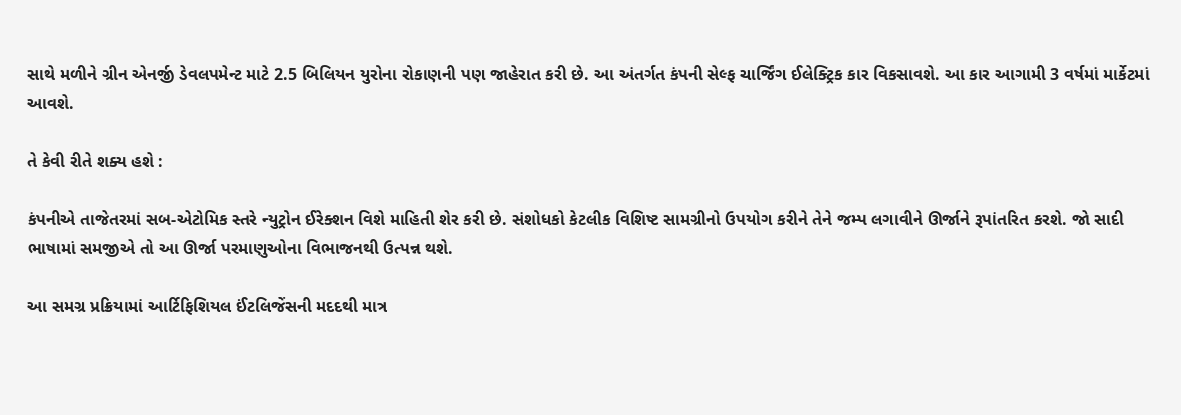સાથે મળીને ગ્રીન એનર્જી ડેવલપમેન્ટ માટે 2.5 બિલિયન યુરોના રોકાણની પણ જાહેરાત કરી છે. આ અંતર્ગત કંપની સેલ્ફ ચાર્જિંગ ઈલેક્ટ્રિક કાર વિકસાવશે. આ કાર આગામી 3 વર્ષમાં માર્કેટમાં આવશે.

તે કેવી રીતે શક્ય હશે :

કંપનીએ તાજેતરમાં સબ-એટોમિક સ્તરે ન્યુટ્રોન ઈરેક્શન વિશે માહિતી શેર કરી છે. સંશોધકો કેટલીક વિશિષ્ટ સામગ્રીનો ઉપયોગ કરીને તેને જમ્પ લગાવીને ઊર્જાને રૂપાંતરિત કરશે. જો સાદી ભાષામાં સમજીએ તો આ ઊર્જા પરમાણુઓના વિભાજનથી ઉત્પન્ન થશે.

આ સમગ્ર પ્રક્રિયામાં આર્ટિફિશિયલ ઈંટલિજેંસની મદદથી માત્ર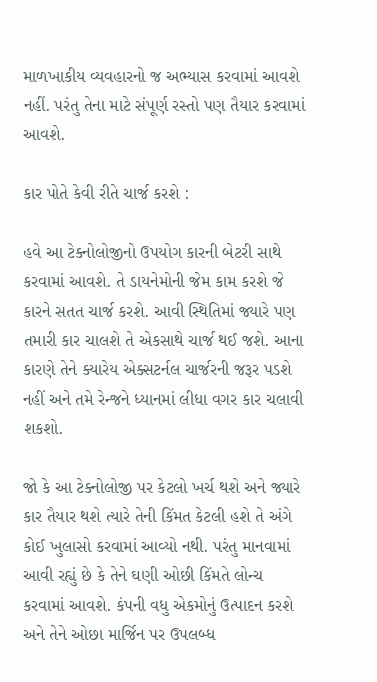માળખાકીય વ્યવહારનો જ અભ્યાસ કરવામાં આવશે નહીં. પરંતુ તેના માટે સંપૂર્ણ રસ્તો પણ તૈયાર કરવામાં આવશે.

કાર પોતે કેવી રીતે ચાર્જ કરશે :

હવે આ ટેક્નોલોજીનો ઉપયોગ કારની બેટરી સાથે કરવામાં આવશે. તે ડાયનેમોની જેમ કામ કરશે જે કારને સતત ચાર્જ કરશે. આવી સ્થિતિમાં જ્યારે પણ તમારી કાર ચાલશે તે એકસાથે ચાર્જ થઈ જશે. આના કારણે તેને ક્યારેય એક્સટર્નલ ચાર્જરની જરૂર પડશે નહીં અને તમે રેન્જને ધ્યાનમાં લીધા વગર કાર ચલાવી શકશો.

જો કે આ ટેક્નોલોજી પર કેટલો ખર્ચ થશે અને જ્યારે કાર તૈયાર થશે ત્યારે તેની કિંમત કેટલી હશે તે અંગે કોઈ ખુલાસો કરવામાં આવ્યો નથી. પરંતુ માનવામાં આવી રહ્યું છે કે તેને ઘણી ઓછી કિંમતે લોન્ચ કરવામાં આવશે. કંપની વધુ એકમોનું ઉત્પાદન કરશે અને તેને ઓછા માર્જિન પર ઉપલબ્ધ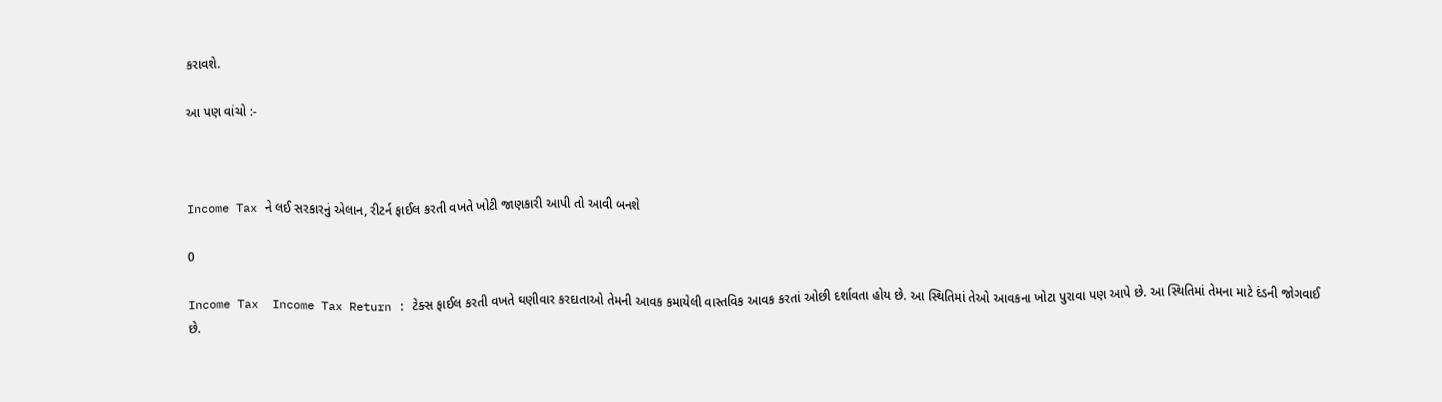કરાવશે.

આ પણ વાંચો :-



Income Tax ને લઈ સરકારનું એલાન, રીટર્ન ફાઈલ કરતી વખતે ખોટી જાણકારી આપી તો આવી બનશે

0

Income Tax  Income Tax Return : ટેક્સ ફાઈલ કરતી વખતે ઘણીવાર કરદાતાઓ તેમની આવક કમાયેલી વાસ્તવિક આવક કરતાં ઓછી દર્શાવતા હોય છે. આ સ્થિતિમાં તેઓ આવકના ખોટા પુરાવા પણ આપે છે. આ સ્થિતિમાં તેમના માટે દંડની જોગવાઈ છે.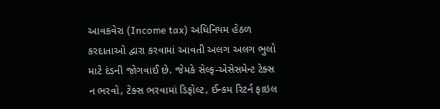આવકવેરા (Income tax) અધિનિયમ હેઠળ કરદાતાઓ દ્વારા કરવામાં આવતી અલગ અલગ ભુલો માટે દંડની જોગવાઈ છે. જેમકે સેલ્ફ-એસેસમેન્ટ ટેક્સ ન ભરવો, ટેક્સ ભરવામાં ડિફોલ્ટ, ઈન્કમ રિટર્ન ફાઇલ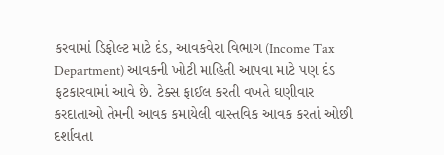કરવામાં ડિફોલ્ટ માટે દંડ, આવકવેરા વિભાગ (Income Tax Department) આવકની ખોટી માહિતી આપવા માટે પણ દંડ ફટકારવામાં આવે છે. ટેક્સ ફાઈલ કરતી વખતે ઘણીવાર કરદાતાઓ તેમની આવક કમાયેલી વાસ્તવિક આવક કરતાં ઓછી દર્શાવતા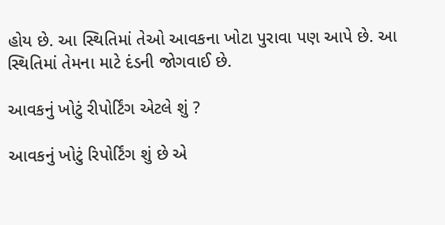હોય છે. આ સ્થિતિમાં તેઓ આવકના ખોટા પુરાવા પણ આપે છે. આ સ્થિતિમાં તેમના માટે દંડની જોગવાઈ છે.

આવકનું ખોટું રીપોર્ટિંગ એટલે શું ?

આવકનું ખોટું રિપોર્ટિંગ શું છે એ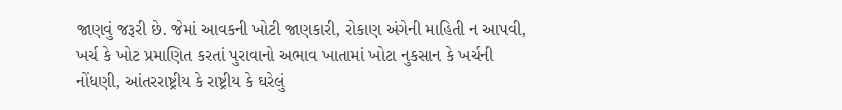જાણવું જરૂરી છે. જેમાં આવકની ખોટી જાણકારી, રોકાણ અંગેની માહિતી ન આપવી, ખર્ચ કે ખોટ પ્રમાણિત કરતાં પુરાવાનો અભાવ ખાતામાં ખોટા નુકસાન કે ખર્ચની નોંધણી, આંતરરાષ્ટ્રીય કે રાષ્ટ્રીય કે ઘરેલું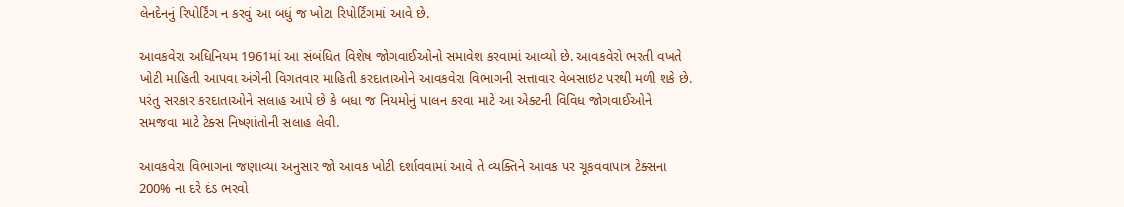લેનદેનનું રિપોર્ટિંગ ન કરવું આ બધું જ ખોટા રિપોર્ટિંગમાં આવે છે.

આવકવેરા અધિનિયમ 1961માં આ સંબંધિત વિશેષ જોગવાઈઓનો સમાવેશ કરવામાં આવ્યો છે. આવકવેરો ભરતી વખતે ખોટી માહિતી આપવા અંગેની વિગતવાર માહિતી કરદાતાઓને આવકવેરા વિભાગની સત્તાવાર વેબસાઇટ પરથી મળી શકે છે. પરંતુ સરકાર કરદાતાઓને સલાહ આપે છે કે બધા જ નિયમોનું પાલન કરવા માટે આ એક્ટની વિવિધ જોગવાઈઓને સમજવા માટે ટેક્સ નિષ્ણાંતોની સલાહ લેવી.

આવકવેરા વિભાગના જણાવ્યા અનુસાર જો આવક ખોટી દર્શાવવામાં આવે તે વ્યક્તિને આવક પર ચૂકવવાપાત્ર ટેક્સના 200% ના દરે દંડ ભરવો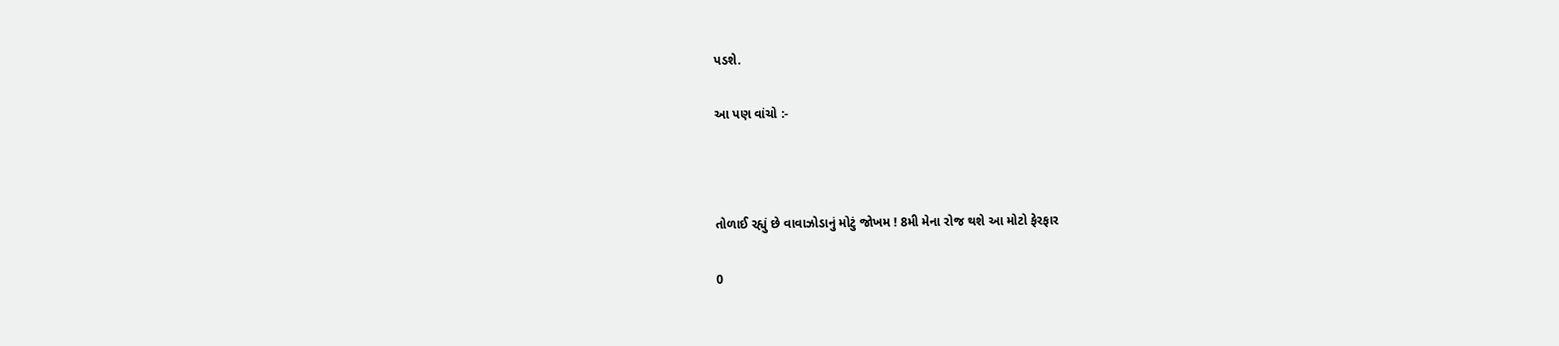પડશે.

આ પણ વાંચો :-



તોળાઈ રહ્યું છે વાવાઝોડાનું મોટું જોખમ ! 8મી મેના રોજ થશે આ મોટો ફેરફાર

0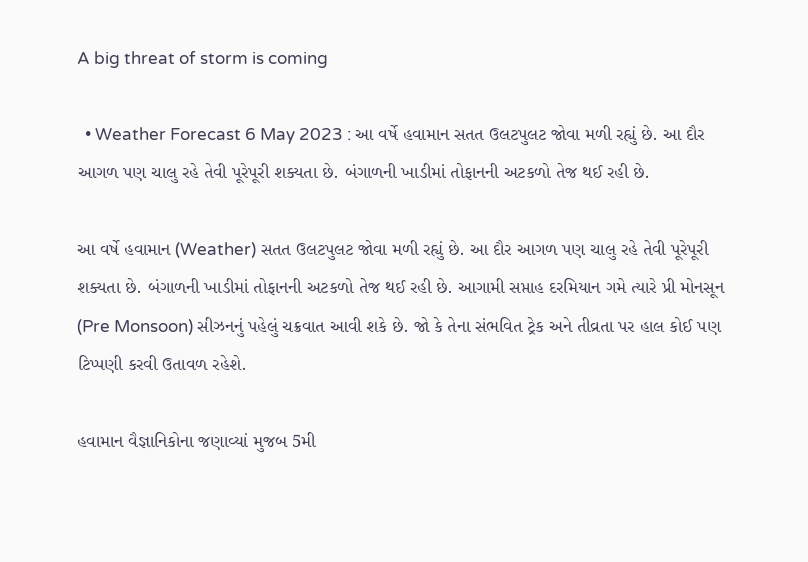A big threat of storm is coming

  • Weather Forecast 6 May 2023 : આ વર્ષે હવામાન સતત ઉલટપુલટ જોવા મળી રહ્યું છે. આ દૌર આગળ પણ ચાલુ રહે તેવી પૂરેપૂરી શક્યતા છે. બંગાળની ખાડીમાં તોફાનની અટકળો તેજ થઈ રહી છે.

આ વર્ષે હવામાન (Weather) સતત ઉલટપુલટ જોવા મળી રહ્યું છે. આ દૌર આગળ પણ ચાલુ રહે તેવી પૂરેપૂરી શક્યતા છે. બંગાળની ખાડીમાં તોફાનની અટકળો તેજ થઈ રહી છે. આગામી સપ્તાહ દરમિયાન ગમે ત્યારે પ્રી મોનસૂન (Pre Monsoon) સીઝનનું પહેલું ચક્રવાત આવી શકે છે. જો કે તેના સંભવિત ટ્રેક અને તીવ્રતા પર હાલ કોઈ પણ ટિપ્પણી કરવી ઉતાવળ રહેશે.

હવામાન વૈજ્ઞાનિકોના જણાવ્યાં મુજબ 5મી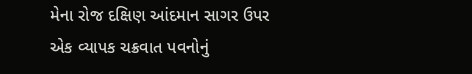મેના રોજ દક્ષિણ આંદમાન સાગર ઉપર એક વ્યાપક ચક્રવાત પવનોનું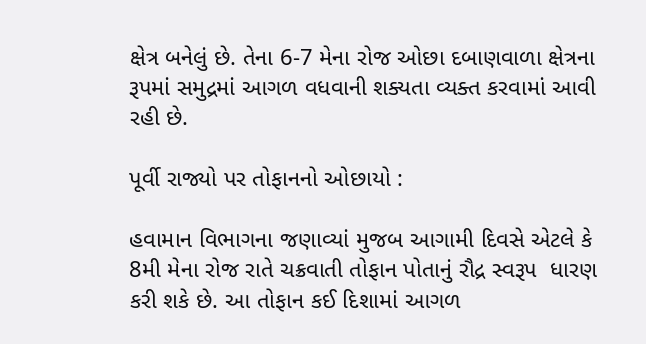ક્ષેત્ર બનેલું છે. તેના 6-7 મેના રોજ ઓછા દબાણવાળા ક્ષેત્રના રૂપમાં સમુદ્રમાં આગળ વધવાની શક્યતા વ્યક્ત કરવામાં આવી રહી છે.

પૂર્વી રાજ્યો પર તોફાનનો ઓછાયો :

હવામાન વિભાગના જણાવ્યાં મુજબ આગામી દિવસે એટલે કે 8મી મેના રોજ રાતે ચક્રવાતી તોફાન પોતાનું રૌદ્ર સ્વરૂપ  ધારણ કરી શકે છે. આ તોફાન કઈ દિશામાં આગળ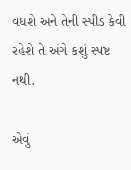વધશે અને તેની સ્પીડ કેવી રહેશે તે અંગે કશું સ્પષ્ટ નથી.

એવું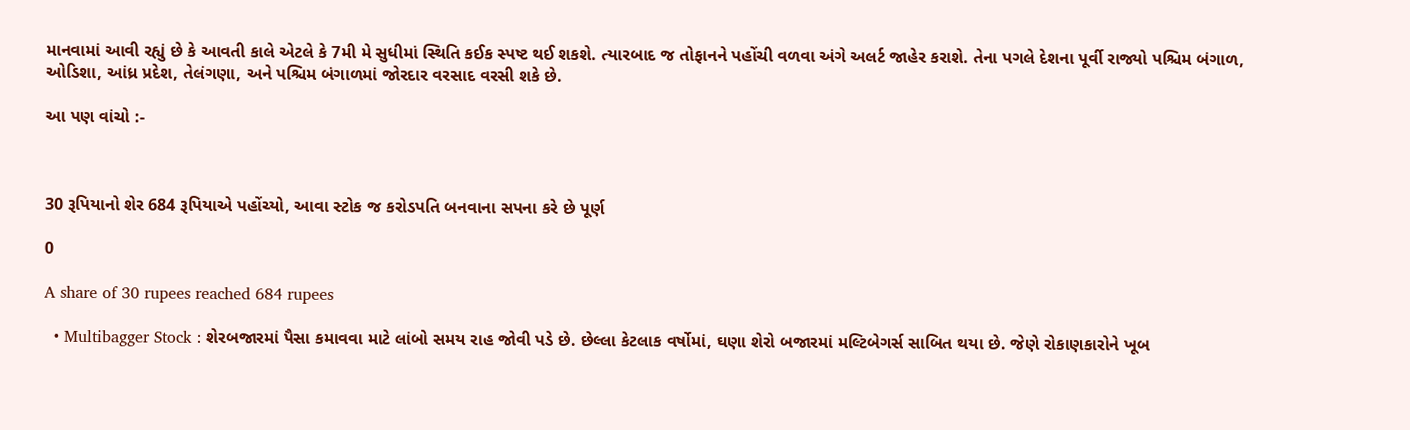માનવામાં આવી રહ્યું છે કે આવતી કાલે એટલે કે 7મી મે સુધીમાં સ્થિતિ કઈક સ્પષ્ટ થઈ શકશે. ત્યારબાદ જ તોફાનને પહોંચી વળવા અંગે અલર્ટ જાહેર કરાશે. તેના પગલે દેશના પૂર્વી રાજ્યો પશ્ચિમ બંગાળ, ઓડિશા, આંધ્ર પ્રદેશ, તેલંગણા, અને પશ્ચિમ બંગાળમાં જોરદાર વરસાદ વરસી શકે છે.

આ પણ વાંચો :-



30 રૂપિયાનો શેર 684 રૂપિયાએ પહોંચ્યો, આવા સ્ટોક જ કરોડપતિ બનવાના સપના કરે છે પૂર્ણ

0

A share of 30 rupees reached 684 rupees

  • Multibagger Stock : શેરબજારમાં પૈસા કમાવવા માટે લાંબો સમય રાહ જોવી પડે છે. છેલ્લા કેટલાક વર્ષોમાં, ઘણા શેરો બજારમાં મલ્ટિબેગર્સ સાબિત થયા છે. જેણે રોકાણકારોને ખૂબ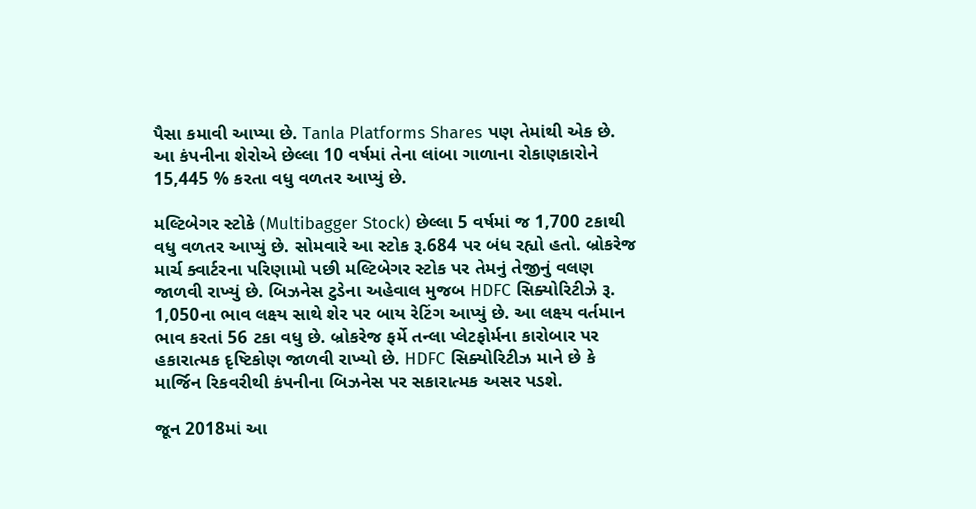પૈસા કમાવી આપ્યા છે. Tanla Platforms Shares પણ તેમાંથી એક છે. આ કંપનીના શેરોએ છેલ્લા 10 વર્ષમાં તેના લાંબા ગાળાના રોકાણકારોને 15,445 % કરતા વધુ વળતર આપ્યું છે.

મલ્ટિબેગર સ્ટોકે (Multibagger Stock) છેલ્લા 5 વર્ષમાં જ 1,700 ટકાથી વધુ વળતર આપ્યું છે. સોમવારે આ સ્ટોક રૂ.684 પર બંધ રહ્યો હતો. બ્રોકરેજ માર્ચ ક્વાર્ટરના પરિણામો પછી મલ્ટિબેગર સ્ટોક પર તેમનું તેજીનું વલણ જાળવી રાખ્યું છે. બિઝનેસ ટુડેના અહેવાલ મુજબ HDFC સિક્યોરિટીઝે રૂ. 1,050ના ભાવ લક્ષ્ય સાથે શેર પર બાય રેટિંગ આપ્યું છે. આ લક્ષ્ય વર્તમાન ભાવ કરતાં 56 ટકા વધુ છે. બ્રોકરેજ ફર્મે તન્લા પ્લેટફોર્મના કારોબાર પર હકારાત્મક દૃષ્ટિકોણ જાળવી રાખ્યો છે. HDFC સિક્યોરિટીઝ માને છે કે માર્જિન રિકવરીથી કંપનીના બિઝનેસ પર સકારાત્મક અસર પડશે.

જૂન 2018માં આ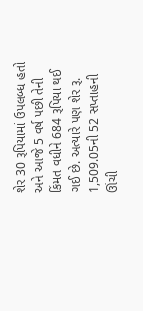શેર 30 રૂપિયામાં ઉપલબ્ધ હતો અને આજે 5 વર્ષ પછી તેની કિંમત વધીને 684 રૂપિયા થઈ ગઈ છે. અત્યારે પણ શેર રૂ. 1,509.05ની 52 સપ્તાહની ઊંચી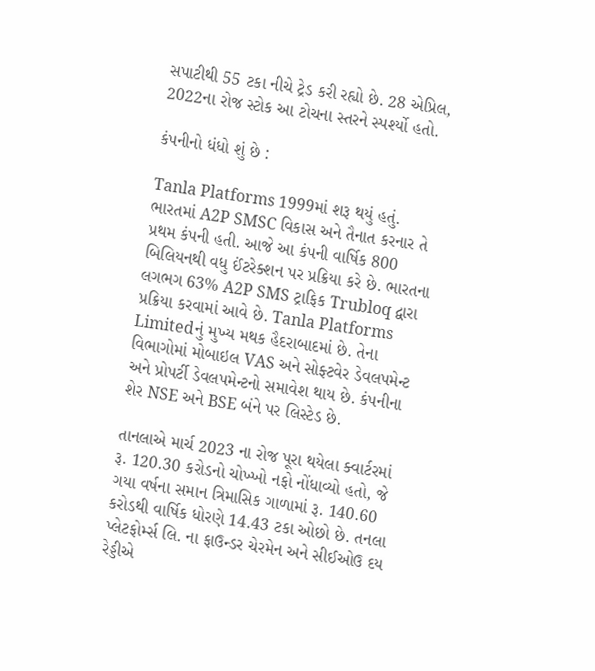સપાટીથી 55 ટકા નીચે ટ્રેડ કરી રહ્યો છે. 28 એપ્રિલ, 2022ના રોજ સ્ટોક આ ટોચના સ્તરને સ્પર્શ્યો હતો.

કંપનીનો ધંધો શું છે :

Tanla Platforms 1999માં શરૂ થયું હતું. ભારતમાં A2P SMSC વિકાસ અને તૈનાત કરનાર તે પ્રથમ કંપની હતી. આજે આ કંપની વાર્ષિક 800 બિલિયનથી વધુ ઈંટરેક્શન પર પ્રક્રિયા કરે છે. ભારતના લગભગ 63% A2P SMS ટ્રાફિક Trubloq દ્વારા પ્રક્રિયા કરવામાં આવે છે. Tanla Platforms Limitedનું મુખ્ય મથક હૈદરાબાદમાં છે. તેના વિભાગોમાં મોબાઇલ VAS અને સોફ્ટવેર ડેવલપમેન્ટ અને પ્રોપર્ટી ડેવલપમેન્ટનો સમાવેશ થાય છે. કંપનીના શેર NSE અને BSE બંને પર લિસ્ટેડ છે.

તાનલાએ માર્ચ 2023 ના રોજ પૂરા થયેલા ક્વાર્ટરમાં રૂ. 120.30 કરોડનો ચોખ્ખો નફો નોંધાવ્યો હતો, જે ગયા વર્ષના સમાન ત્રિમાસિક ગાળામાં રૂ. 140.60 કરોડથી વાર્ષિક ધોરણે 14.43 ટકા ઓછો છે. તનલા પ્લેટફોર્મ્સ લિ. ના ફાઉન્ડર ચેરમેન અને સીઈઓઉ દય રેડ્ડીએ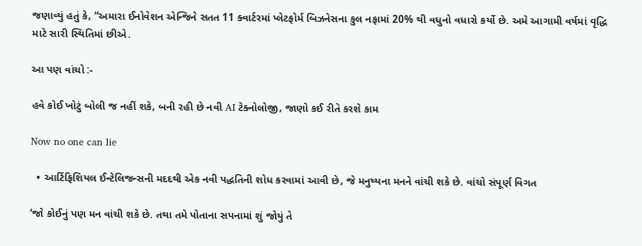જણાવ્યું હતું કે, “અમારા ઈનોવેશન એન્જિને સતત 11 ક્વાર્ટરમાં પ્લેટફોર્મ બિઝનેસના કુલ નફામાં 20% થી વધુનો વધારો કર્યો છે. અમે આગામી વર્ષમાં વૃદ્ધિ માટે સારી સ્થિતિમાં છીએ.

આ પણ વાંચો :-

હવે કોઈ ખોટું બોલી જ નહીં શકે, બની રહી છે નવી AI ટેક્નોલોજી, જાણો કઈ રીતે કરશે કામ

Now no one can lie

  • આર્ટિફિશિયલ ઈન્ટેલિજન્સની મદદથી એક નવી પદ્ધતિની શોધ કરવામાં આવી છે, જે મનુષ્યના મનને વાંચી શકે છે. વાંચો સંપૂર્ણ વિગત

‘જો કોઈનું પણ મન વાંચી શકે છે. તથા તમે પોતાના સપનામાં શું જોયું તે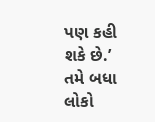પણ કહી શકે છે.’ તમે બધા લોકો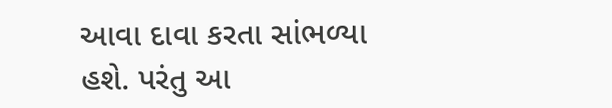આવા દાવા કરતા સાંભળ્યા હશે. પરંતુ આ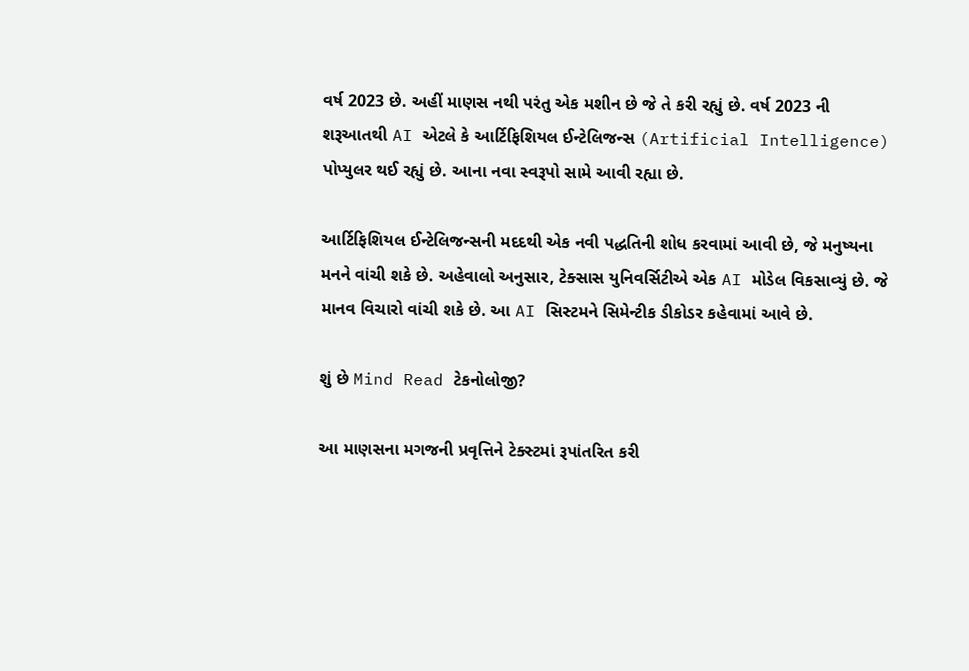વર્ષ 2023 છે. અહીં માણસ નથી પરંતુ એક મશીન છે જે તે કરી રહ્યું છે. વર્ષ 2023 ની શરૂઆતથી AI એટલે કે આર્ટિફિશિયલ ઈન્ટેલિજન્સ (Artificial Intelligence) પોપ્યુલર થઈ રહ્યું છે. આના નવા સ્વરૂપો સામે આવી રહ્યા છે.

આર્ટિફિશિયલ ઈન્ટેલિજન્સની મદદથી એક નવી પદ્ધતિની શોધ કરવામાં આવી છે, જે મનુષ્યના મનને વાંચી શકે છે. અહેવાલો અનુસાર, ટેક્સાસ યુનિવર્સિટીએ એક AI મોડેલ વિકસાવ્યું છે. જે માનવ વિચારો વાંચી શકે છે. આ AI સિસ્ટમને સિમેન્ટીક ડીકોડર કહેવામાં આવે છે.

શું છે Mind Read ટેકનોલોજી?

આ માણસના મગજની પ્રવૃત્તિને ટેક્સ્ટમાં રૂપાંતરિત કરી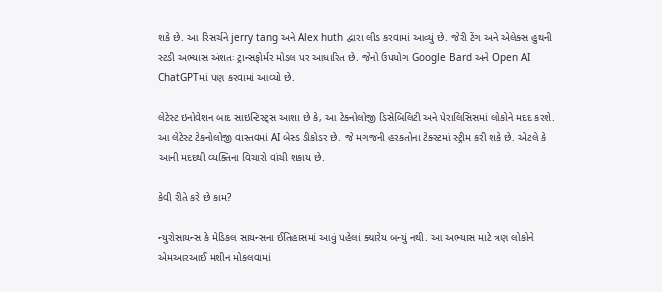શકે છે. આ રિસર્ચને jerry tang અને Alex huth દ્વારા લીડ કરવામાં આવ્યું છે. જેરી ટેંગ અને એલેક્સ હુથની સ્ટડી અભ્યાસ અંશતઃ ટ્રાન્સફોર્મર મોડલ પર આધારિત છે. જેનો ઉપયોગ Google Bard અને Open AI ChatGPTમાં પણ કરવામાં આવ્યો છે.

લેટેસ્ટ ઇનોવેશન બાદ સાઇન્ટિસ્ટ્સ આશા છે કે, આ ટેક્નોલોજી ડિસેબિલિટી અને પેરાલિસિસમાં લોકોને મદદ કરશે. આ લેટેસ્ટ ટેકનોલોજી વાસ્તવમાં AI બેસ્ડ ડીકોડર છે. જે મગજની હરકતોના ટેક્સ્ટમાં સ્ટ્રીમ કરી શકે છે. એટલે કે આની મદદથી વ્યક્તિના વિચારો વાંચી શકાય છે.

કેવી રીતે કરે છે કામ?

ન્યુરોસાયન્સ કે મેડિકલ સાયન્સના ઈતિહાસમાં આવું પહેલાં ક્યારેય બન્યું નથી. આ અભ્યાસ માટે ત્રણ લોકોને એમઆરઆઈ મશીન મોકલવામાં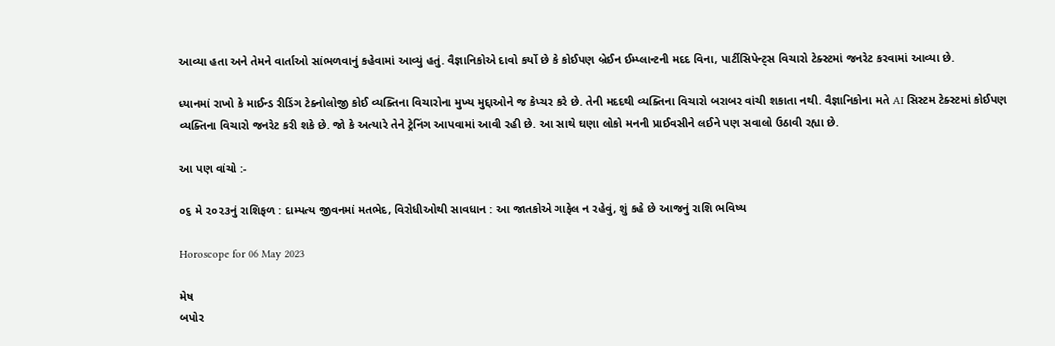આવ્યા હતા અને તેમને વાર્તાઓ સાંભળવાનું કહેવામાં આવ્યું હતું. વૈજ્ઞાનિકોએ દાવો કર્યો છે કે કોઈપણ બ્રેઈન ઈમ્પ્લાન્ટની મદદ વિના, પાર્ટીસિપેન્ટ્સ વિચારો ટેક્સ્ટમાં જનરેટ કરવામાં આવ્યા છે.

ધ્યાનમાં રાખો કે માઈન્ડ રીડિંગ ટેક્નોલોજી કોઈ વ્યક્તિના વિચારોના મુખ્ય મુદ્દાઓને જ કેપ્ચર કરે છે. તેની મદદથી વ્યક્તિના વિચારો બરાબર વાંચી શકાતા નથી. વૈજ્ઞાનિકોના મતે AI સિસ્ટમ ટેક્સ્ટમાં કોઈપણ વ્યક્તિના વિચારો જનરેટ કરી શકે છે. જો કે અત્યારે તેને ટ્રેનિંગ આપવામાં આવી રહી છે. આ સાથે ઘણા લોકો મનની પ્રાઈવસીને લઈને પણ સવાલો ઉઠાવી રહ્યા છે.

આ પણ વાંચો :-

૦૬ મે ૨૦૨૩નું રાશિફળ : દામ્પત્ય જીવનમાં મતભેદ, વિરોધીઓથી સાવધાન : આ જાતકોએ ગાફેલ ન રહેવું, શું કહે છે આજનું રાશિ ભવિષ્ય

Horoscope for 06 May 2023

મેષ
બપોર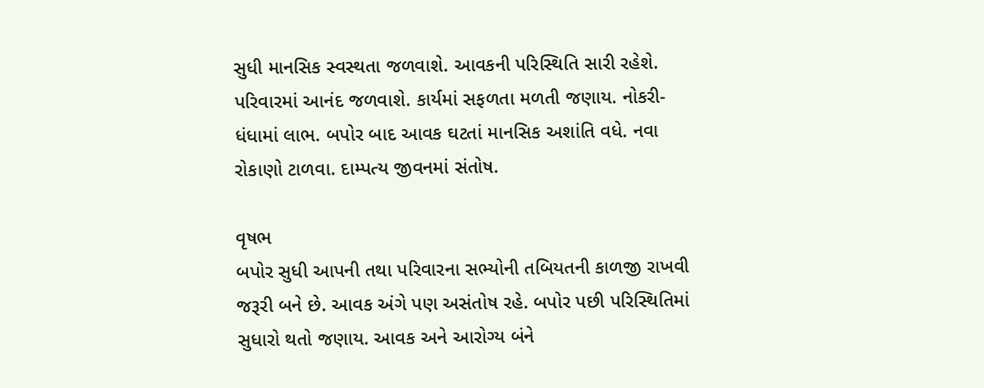સુધી માનસિક સ્વસ્થતા જળવાશે. આવકની પરિસ્થિતિ સારી રહેશે. પરિવારમાં આનંદ જળવાશે. કાર્યમાં સફળતા મળતી જણાય. નોકરી-ધંધામાં લાભ. બપોર બાદ આવક ઘટતાં માનસિક અશાંતિ વધે. નવા રોકાણો ટાળવા. દામ્પત્ય જીવનમાં સંતોષ.

વૃષભ
બપોર સુધી આપની તથા પરિવારના સભ્યોની તબિયતની કાળજી રાખવી જરૂરી બને છે. આવક અંગે પણ અસંતોષ રહે. બપોર પછી પરિસ્થિતિમાં સુધારો થતો જણાય. આવક અને આરોગ્ય બંને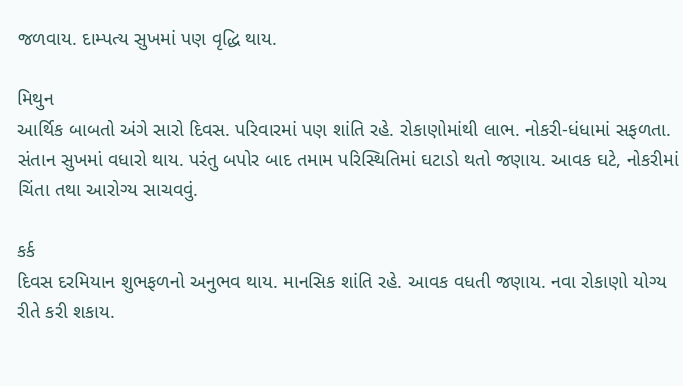જળવાય. દામ્પત્ય સુખમાં પણ વૃદ્ધિ થાય.

મિથુન
આર્થિક બાબતો અંગે સારો દિવસ. પરિવારમાં પણ શાંતિ રહે. રોકાણોમાંથી લાભ. નોકરી-ધંધામાં સફળતા. સંતાન સુખમાં વધારો થાય. પરંતુ બપોર બાદ તમામ પરિસ્થિતિમાં ઘટાડો થતો જણાય. આવક ઘટે, નોકરીમાં ચિંતા તથા આરોગ્ય સાચવવું.

કર્ક
દિવસ દરમિયાન શુભફળનો અનુભવ થાય. માનસિક શાંતિ રહે. આવક વધતી જણાય. નવા રોકાણો યોગ્ય રીતે કરી શકાય.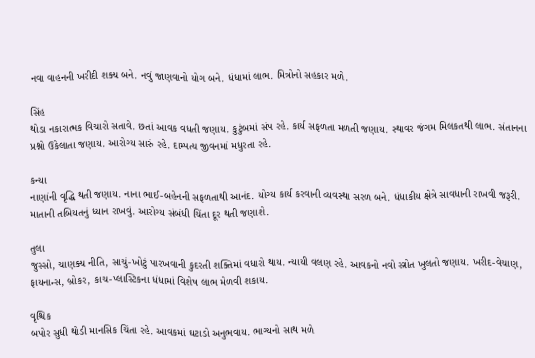નવા વાહનની ખરીદી શક્ય બને. નવું જાણવાનો યોગ બને. ધંધામાં લાભ. મિત્રોનો સહકાર મળે.

સિંહ
થોડા નકારાત્મક વિચારો સતાવે. છતાં આવક વધતી જણાય. કુટુંબમાં સંપ રહે. કાર્ય સફળતા મળતી જણાય. સ્થાવર જંગમ મિલકતથી લાભ. સંતાનના પ્રશ્નો ઉકેલાતા જણાય. આરોગ્ય સારું રહે. દામ્પત્ય જીવનમાં મધુરતા રહે.

કન્યા
નાણાંની વૃદ્ધિ થતી જણાય. નાના ભાઈ-બહેનની સફળતાથી આનંદ. યોગ્ય કાર્ય કરવાની વ્યવસ્થા સરળ બને. ધંધાકીય ક્ષેત્રે સાવધાની રાખવી જરૂરી. માતાની તબિયતનું ધ્યાન રાખવું. આરોગ્ય સંબંધી ચિંતા દૂર થતી જણાશે.

તુલા
જુસ્સો, ચાણક્ય નીતિ, સાચું-ખોટું પારખવાની કુદરતી શક્તિમાં વધારો થાય. ન્યાયી વલણ રહે. આવકનો નવો સ્ત્રોત ખુલતો જણાય. ખરીદ-વેચાણ, ફાયનાન્સ, બ્રોકર, કાચ-પ્લાસ્ટિકના ધંધામાં વિશેષ લાભ મેળવી શકાય.

વૃશ્ચિક
બપોર સુધી થોડી માનસિક ચિંતા રહે. આવકમાં ઘટાડો અનુભવાય. ભાગ્યનો સાથ મળે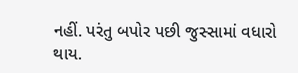નહીં. પરંતુ બપોર પછી જુસ્સામાં વધારો થાય.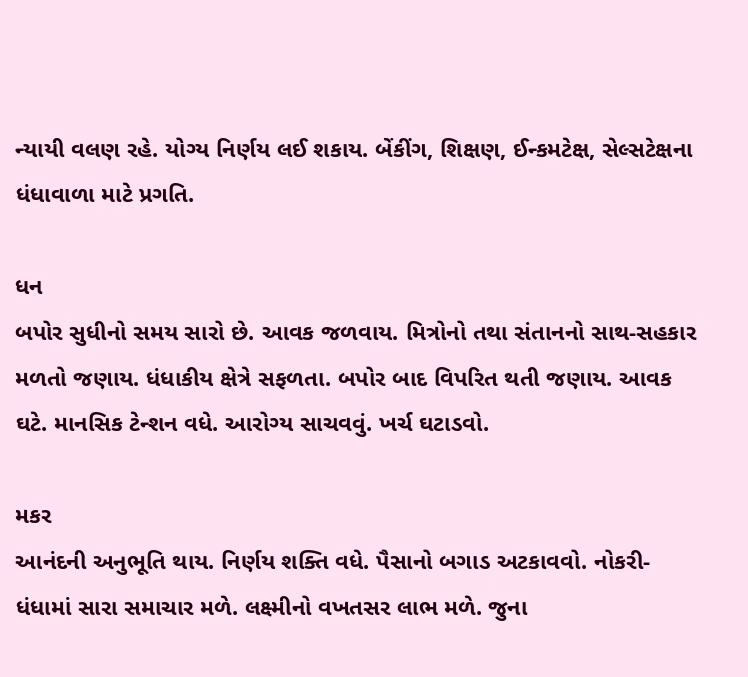ન્યાયી વલણ રહે. યોગ્ય નિર્ણય લઈ શકાય. બેંકીંગ, શિક્ષણ, ઈન્કમટેક્ષ, સેલ્સટેક્ષના ધંધાવાળા માટે પ્રગતિ.

ધન
બપોર સુધીનો સમય સારો છે. આવક જળવાય. મિત્રોનો તથા સંતાનનો સાથ-સહકાર મળતો જણાય. ધંધાકીય ક્ષેત્રે સફળતા. બપોર બાદ વિપરિત થતી જણાય. આવક ઘટે. માનસિક ટેન્શન વધે. આરોગ્ય સાચવવું. ખર્ચ ઘટાડવો.

મકર
આનંદની અનુભૂતિ થાય. નિર્ણય શક્તિ વધે. પૈસાનો બગાડ અટકાવવો. નોકરી-ધંધામાં સારા સમાચાર મળે. લક્ષ્મીનો વખતસર લાભ મળે. જુના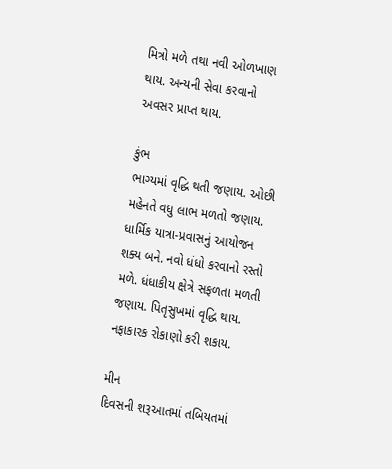મિત્રો મળે તથા નવી ઓળખાણ થાય. અન્યની સેવા કરવાનો અવસર પ્રાપ્‍ત થાય.

કુંભ
ભાગ્યમાં વૃદ્ધિ થતી જણાય. ઓછી મહેનતે વધુ લાભ મળતો જણાય. ધાર્મિક યાત્રા-પ્રવાસનું આયોજન શક્ય બને. નવો ધંધો કરવાનો રસ્તો મળે. ધંધાકીય ક્ષેત્રે સફળતા મળતી જણાય. પિતૃસુખમાં વૃદ્ધિ થાય. નફાકારક રોકાણો કરી શકાય.

મીન
દિવસની શરૂઆતમાં તબિયતમાં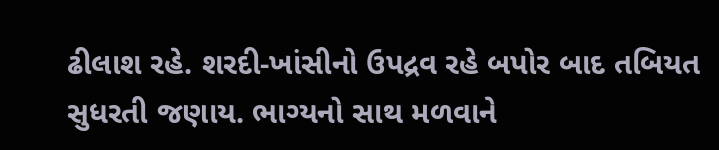ઢીલાશ રહે. શરદી-ખાંસીનો ઉપદ્રવ રહે બપોર બાદ તબિયત સુધરતી જણાય. ભાગ્યનો સાથ મળવાને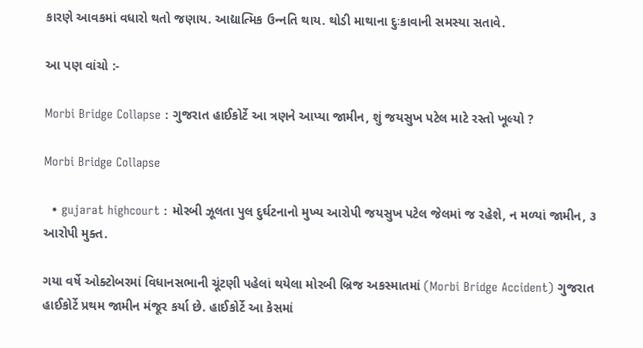કારણે આવકમાં વધારો થતો જણાય. આદ્યાત્મિક ઉન્‍નતિ થાય. થોડી માથાના દુઃકાવાની સમસ્યા સતાવે.

આ પણ વાંચો :-

Morbi Bridge Collapse : ગુજરાત હાઈકોર્ટે આ ત્રણને આપ્યા જામીન, શું જયસુખ પટેલ માટે રસ્તો ખૂલ્યો ?

Morbi Bridge Collapse

  • gujarat highcourt : મોરબી ઝૂલતા પુલ દુર્ઘટનાનો મુખ્ય આરોપી જયસુખ પટેલ જેલમાં જ રહેશે, ન મળ્યાં જામીન, ૩ આરોપી મુક્ત.

ગયા વર્ષે ઓક્ટોબરમાં વિધાનસભાની ચૂંટણી પહેલાં થયેલા મોરબી બ્રિજ અકસ્માતમાં (Morbi Bridge Accident) ગુજરાત હાઈકોર્ટે પ્રથમ જામીન મંજૂર કર્યા છે. હાઈકોર્ટે આ કેસમાં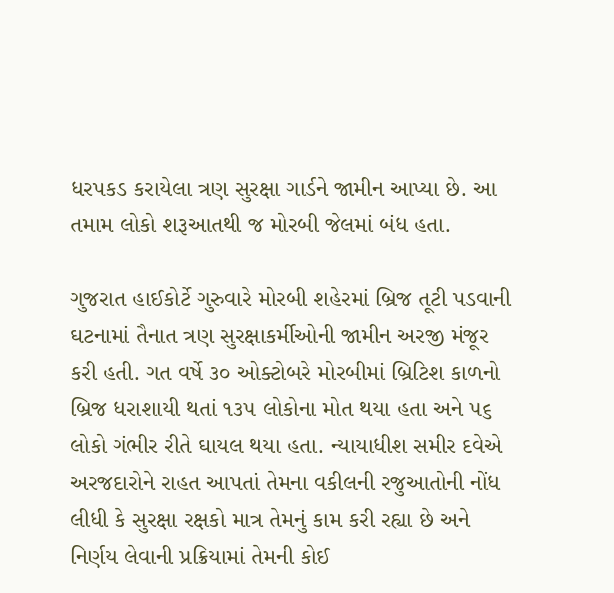ધરપકડ કરાયેલા ત્રણ સુરક્ષા ગાર્ડને જામીન આપ્યા છે. આ તમામ લોકો શરૂઆતથી જ મોરબી જેલમાં બંધ હતા.

ગુજરાત હાઈકોર્ટે ગુરુવારે મોરબી શહેરમાં બ્રિજ તૂટી પડવાની ઘટનામાં તૈનાત ત્રણ સુરક્ષાકર્મીઓની જામીન અરજી મંજૂર કરી હતી. ગત વર્ષે ૩૦ ઓક્ટોબરે મોરબીમાં બ્રિટિશ કાળનો બ્રિજ ધરાશાયી થતાં ૧૩૫ લોકોના મોત થયા હતા અને ૫૬ લોકો ગંભીર રીતે ઘાયલ થયા હતા. ન્યાયાધીશ સમીર દવેએ અરજદારોને રાહત આપતાં તેમના વકીલની રજુઆતોની નોંધ લીધી કે સુરક્ષા રક્ષકો માત્ર તેમનું કામ કરી રહ્યા છે અને નિર્ણય લેવાની પ્રક્રિયામાં તેમની કોઈ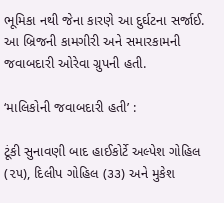ભૂમિકા નથી જેના કારણે આ દુર્ઘટના સર્જાઈ. આ બ્રિજની કામગીરી અને સમારકામની જવાબદારી ઓરેવા ગ્રુપની હતી.

‘માલિકોની જવાબદારી હતી’ :

ટૂંકી સુનાવણી બાદ હાઈકોર્ટે અલ્પેશ ગોહિલ (૨૫), દિલીપ ગોહિલ (૩૩) અને મુકેશ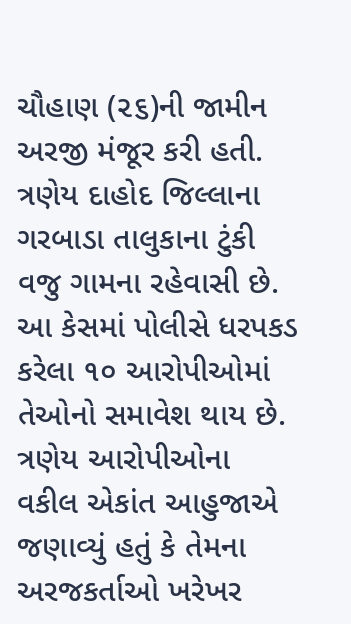ચૌહાણ (૨૬)ની જામીન અરજી મંજૂર કરી હતી. ત્રણેય દાહોદ જિલ્લાના ગરબાડા તાલુકાના ટુંકી વજુ ગામના રહેવાસી છે. આ કેસમાં પોલીસે ધરપકડ કરેલા ૧૦ આરોપીઓમાં તેઓનો સમાવેશ થાય છે. ત્રણેય આરોપીઓના વકીલ એકાંત આહુજાએ જણાવ્યું હતું કે તેમના અરજકર્તાઓ ખરેખર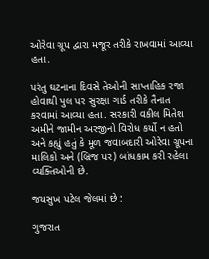ઓરેવા ગ્રૂપ દ્વારા મજૂર તરીકે રાખવામાં આવ્યા હતા.

પરંતુ ઘટનાના દિવસે તેઓની સાપ્તાહિક રજા હોવાથી પુલ પર સુરક્ષા ગાર્ડ તરીકે તૈનાત કરવામાં આવ્યા હતા. સરકારી વકીલ મિતેશ અમીને જામીન અરજીનો વિરોધ કર્યો ન હતો અને કહ્યું હતું કે મૂળ જવાબદારી ઓરેવા ગ્રૂપના માલિકો અને (બ્રિજ પર) બાંધકામ કરી રહેલા વ્યક્તિઓની છે.

જયસુખ પટેલ જેલમાં છે :

ગુજરાત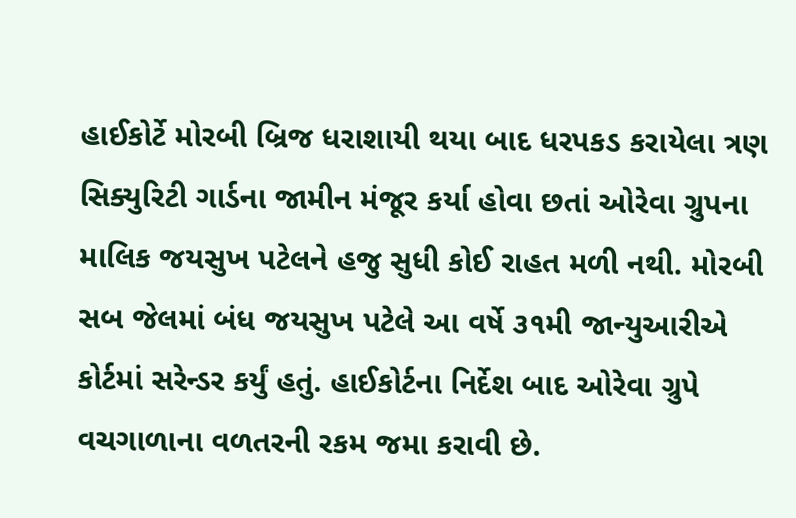હાઈકોર્ટે મોરબી બ્રિજ ધરાશાયી થયા બાદ ધરપકડ કરાયેલા ત્રણ સિક્યુરિટી ગાર્ડના જામીન મંજૂર કર્યા હોવા છતાં ઓરેવા ગ્રુપના માલિક જયસુખ પટેલને હજુ સુધી કોઈ રાહત મળી નથી. મોરબી સબ જેલમાં બંધ જયસુખ પટેલે આ વર્ષે ૩૧મી જાન્યુઆરીએ કોર્ટમાં સરેન્ડર કર્યું હતું. હાઈકોર્ટના નિર્દેશ બાદ ઓરેવા ગ્રુપે વચગાળાના વળતરની રકમ જમા કરાવી છે.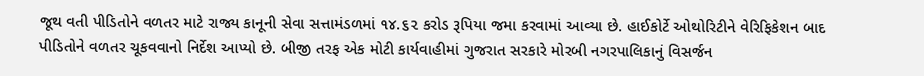જૂથ વતી પીડિતોને વળતર માટે રાજ્ય કાનૂની સેવા સત્તામંડળમાં ૧૪.૬૨ કરોડ રૂપિયા જમા કરવામાં આવ્યા છે. હાઈકોર્ટે ઓથોરિટીને વેરિફિકેશન બાદ પીડિતોને વળતર ચૂકવવાનો નિર્દેશ આપ્યો છે. બીજી તરફ એક મોટી કાર્યવાહીમાં ગુજરાત સરકારે મોરબી નગરપાલિકાનું વિસર્જન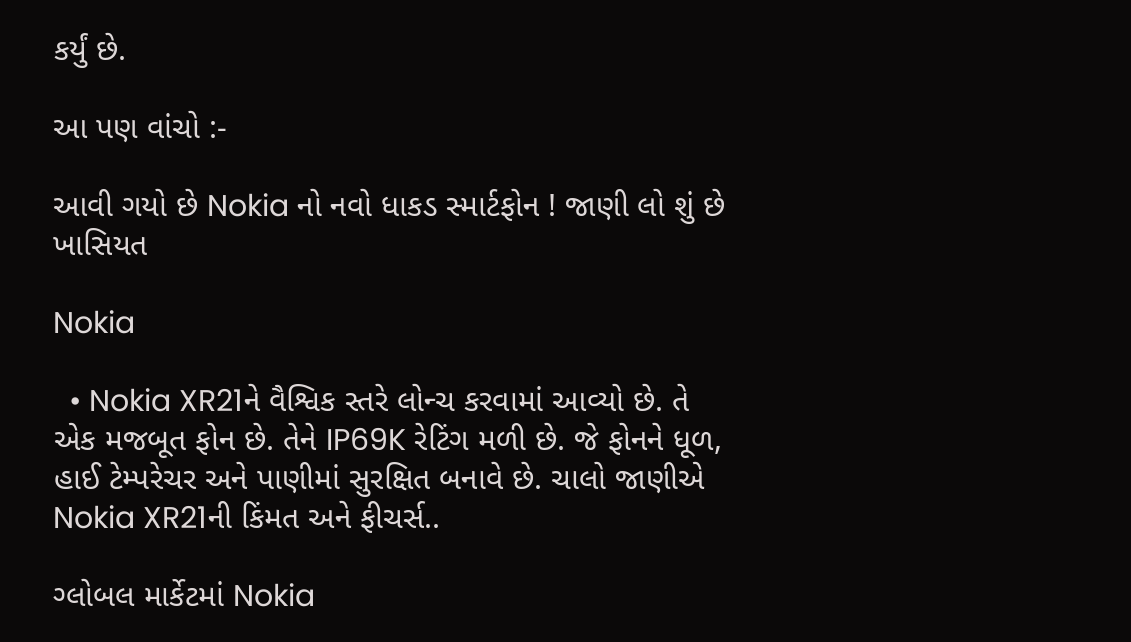કર્યું છે.

આ પણ વાંચો :-

આવી ગયો છે Nokia નો નવો ધાકડ સ્માર્ટફોન ! જાણી લો શું છે ખાસિયત

Nokia

  • Nokia XR21ને વૈશ્વિક સ્તરે લોન્ચ કરવામાં આવ્યો છે. તે એક મજબૂત ફોન છે. તેને IP69K રેટિંગ મળી છે. જે ફોનને ધૂળ, હાઈ ટેમ્પરેચર અને પાણીમાં સુરક્ષિત બનાવે છે. ચાલો જાણીએ Nokia XR21ની કિંમત અને ફીચર્સ..

ગ્લોબલ માર્કેટમાં Nokia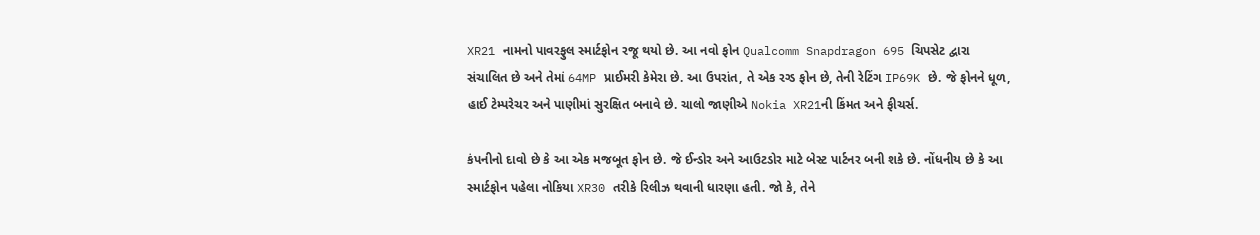XR21 નામનો પાવરફુલ સ્માર્ટફોન રજૂ થયો છે. આ નવો ફોન Qualcomm Snapdragon 695 ચિપસેટ દ્વારા સંચાલિત છે અને તેમાં 64MP પ્રાઈમરી કેમેરા છે. આ ઉપરાંત, તે એક રગ્ડ ફોન છે, તેની રેટિંગ IP69K છે. જે ફોનને ધૂળ, હાઈ ટેમ્પરેચર અને પાણીમાં સુરક્ષિત બનાવે છે. ચાલો જાણીએ Nokia XR21ની કિંમત અને ફીચર્સ.

કંપનીનો દાવો છે કે આ એક મજબૂત ફોન છે. જે ઈન્ડોર અને આઉટડોર માટે બેસ્ટ પાર્ટનર બની શકે છે. નોંધનીય છે કે આ સ્માર્ટફોન પહેલા નોકિયા XR30 તરીકે રિલીઝ થવાની ધારણા હતી. જો કે, તેને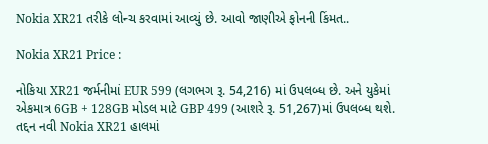Nokia XR21 તરીકે લોન્ચ કરવામાં આવ્યું છે. આવો જાણીએ ફોનની કિંમત..

Nokia XR21 Price :

નોકિયા XR21 જર્મનીમાં EUR 599 (લગભગ રૂ. 54,216) માં ઉપલબ્ધ છે. અને યુકેમાં એકમાત્ર 6GB + 128GB મોડલ માટે GBP 499 (આશરે રૂ. 51,267)માં ઉપલબ્ધ થશે. તદ્દન નવી Nokia XR21 હાલમાં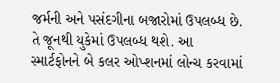જર્મની અને પસંદગીના બજારોમાં ઉપલબ્ધ છે. તે જૂનથી યુકેમાં ઉપલબ્ધ થશે. આ સ્માર્ટફોનને બે કલર ઓપ્શનમાં લોન્ચ કરવામાં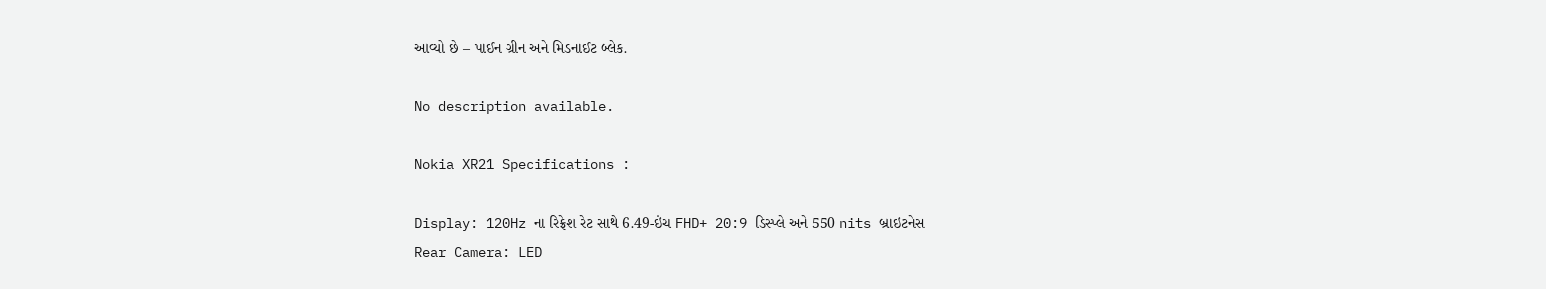આવ્યો છે – પાઈન ગ્રીન અને મિડનાઈટ બ્લેક.

No description available.

Nokia XR21 Specifications :

Display: 120Hz ના રિફ્રેશ રેટ સાથે 6.49-ઇંચ FHD+ 20:9 ડિસ્પ્લે અને 550 nits બ્રાઇટનેસ
Rear Camera: LED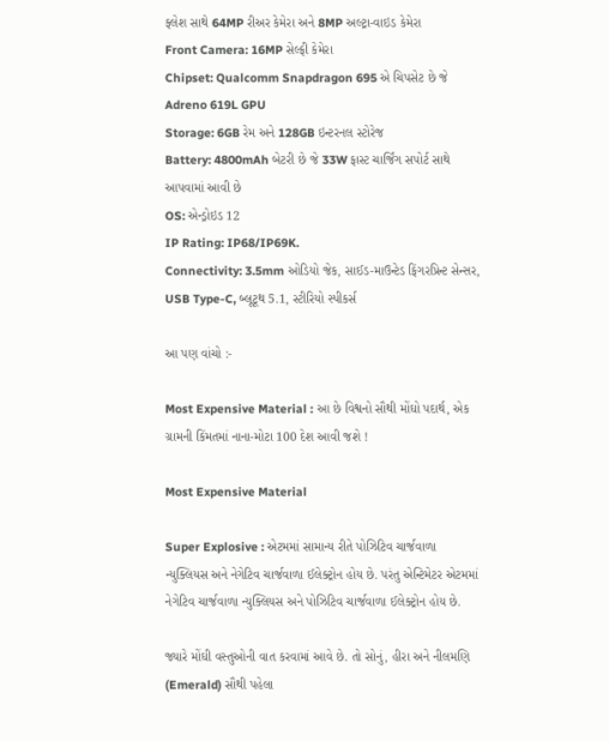ફ્લેશ સાથે 64MP રીઅર કેમેરા અને 8MP અલ્ટ્રા-વાઇડ કેમેરા
Front Camera: 16MP સેલ્ફી કેમેરા
Chipset: Qualcomm Snapdragon 695 એ ચિપસેટ છે જે Adreno 619L GPU
Storage: 6GB રેમ અને 128GB ઇન્ટરનલ સ્ટોરેજ
Battery: 4800mAh બેટરી છે જે 33W ફાસ્ટ ચાર્જિંગ સપોર્ટ સાથે આપવામાં આવી છે
OS: એન્ડ્રોઇડ 12
IP Rating: IP68/IP69K.
Connectivity: 3.5mm ઓડિયો જેક, સાઈડ-માઉન્ટેડ ફિંગરપ્રિન્ટ સેન્સર, USB Type-C, બ્લૂટૂથ 5.1, સ્ટીરિયો સ્પીકર્સ

આ પણ વાંચો :-

Most Expensive Material : આ છે વિશ્વનો સૌથી મોંઘો પદાર્થ, એક ગ્રામની કિંમતમાં નાના-મોટા 100 દેશ આવી જશે !

Most Expensive Material

Super Explosive : એટમમાં સામાન્ય રીતે પોઝિટિવ ચાર્જવાળા ન્યુક્લિયસ અને નેગેટિવ ચાર્જવાળા ઈલેક્ટ્રોન હોય છે. પરંતુ એન્ટિમેટર એટમમાં નેગેટિવ ચાર્જવાળા ન્યુક્લિયસ અને પોઝિટિવ ચાર્જવાળા ઈલેક્ટ્રોન હોય છે.

જ્યારે મોંઘી વસ્તુઓની વાત કરવામાં આવે છે. તો સોનું, હીરા અને નીલમણિ (Emerald) સૌથી પહેલા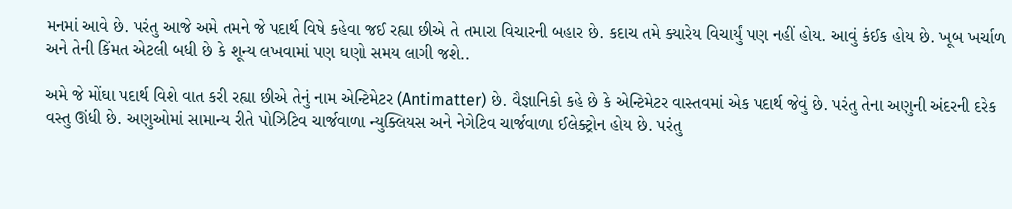મનમાં આવે છે. પરંતુ આજે અમે તમને જે પદાર્થ વિષે કહેવા જઈ રહ્યા છીએ તે તમારા વિચારની બહાર છે. કદાચ તમે ક્યારેય વિચાર્યું પણ નહીં હોય. આવું કંઈક હોય છે. ખૂબ ખર્ચાળ અને તેની કિંમત એટલી બધી છે કે શૂન્ય લખવામાં પણ ઘણો સમય લાગી જશે..

અમે જે મોંઘા પદાર્થ વિશે વાત કરી રહ્યા છીએ તેનું નામ એન્ટિમેટર (Antimatter) છે. વૈજ્ઞાનિકો કહે છે કે એન્ટિમેટર વાસ્તવમાં એક પદાર્થ જેવું છે. પરંતુ તેના અણુની અંદરની દરેક વસ્તુ ઊંધી છે. અણુઓમાં સામાન્ય રીતે પોઝિટિવ ચાર્જવાળા ન્યુક્લિયસ અને નેગેટિવ ચાર્જવાળા ઈલેક્ટ્રોન હોય છે. પરંતુ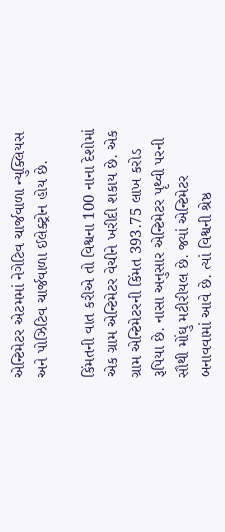એન્ટિમેટર એટમમાં નેગેટિવ ચાર્જવાળા ન્યુક્લિયસ અને પોઝિટિવ ચાર્જવાળા ઈલેક્ટ્રોન હોય છે.

કિંમતની વાત કરીએ તો વિશ્વના 100 નાના દેશોમાં એક ગ્રામ એન્ટિમેટર વેચીને ખરીદી શકાય છે. એક ગ્રામ એન્ટિમેટરની કિંમત 393.75 લાખ કરોડ રૂપિયા છે. નાસા અનુસાર એન્ટિમેટર પૃથ્વી પરની સૌથી મોંઘુ મટીરીયલ છે. જ્યાં એન્ટિમેટર બનાવવામાં આવે છે. ત્યાં વિશ્વની શ્રેષ્ઠ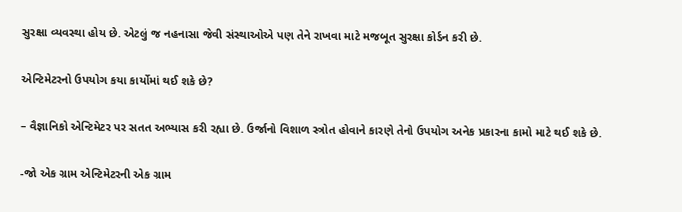સુરક્ષા વ્યવસ્થા હોય છે. એટલું જ નહનાસા જેવી સંસ્થાઓએ પણ તેને રાખવા માટે મજબૂત સુરક્ષા કોર્ડન કરી છે.

એન્ટિમેટરનો ઉપયોગ કયા કાર્યોમાં થઈ શકે છે?

– વૈજ્ઞાનિકો એન્ટિમેટર પર સતત અભ્યાસ કરી રહ્યા છે. ઉર્જાનો વિશાળ સ્ત્રોત હોવાને કારણે તેનો ઉપયોગ અનેક પ્રકારના કામો માટે થઈ શકે છે.

-જો એક ગ્રામ એન્ટિમેટરની એક ગ્રામ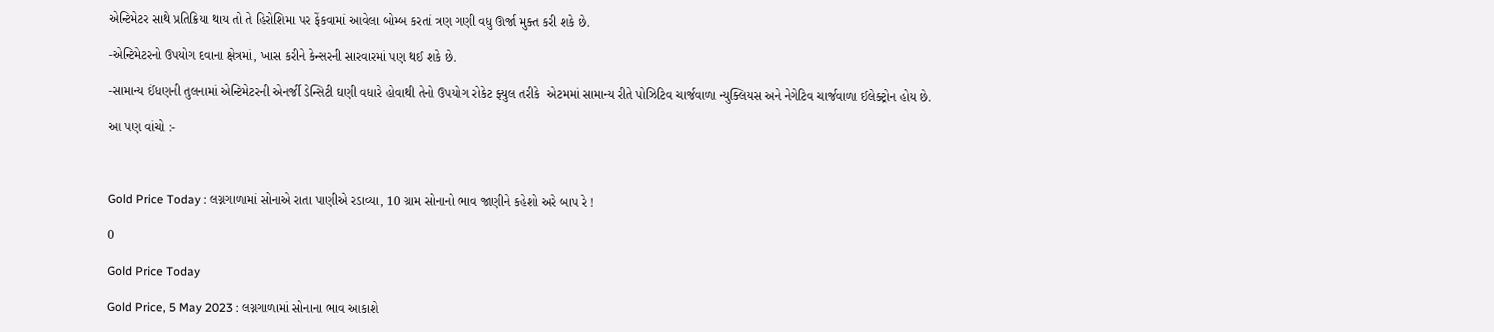એન્ટિમેટર સાથે પ્રતિક્રિયા થાય તો તે હિરોશિમા પર ફેંકવામાં આવેલા બોમ્બ કરતાં ત્રણ ગણી વધુ ઊર્જા મુક્ત કરી શકે છે.

-એન્ટિમેટરનો ઉપયોગ દવાના ક્ષેત્રમાં, ખાસ કરીને કેન્સરની સારવારમાં પણ થઈ શકે છે.

-સામાન્ય ઈંધણની તુલનામાં એન્ટિમેટરની એનર્જી ડેન્સિટી ઘણી વધારે હોવાથી તેનો ઉપયોગ રોકેટ ફ્યુલ તરીકે  એટમમાં સામાન્ય રીતે પોઝિટિવ ચાર્જવાળા ન્યુક્લિયસ અને નેગેટિવ ચાર્જવાળા ઈલેક્ટ્રોન હોય છે.

આ પણ વાંચો :-



Gold Price Today : લગ્નગાળામાં સોનાએ રાતા પાણીએ રડાવ્યા, 10 ગ્રામ સોનાનો ભાવ જાણીને કહેશો અરે બાપ રે !

0

Gold Price Today

Gold Price, 5 May 2023 : લગ્નગાળામાં સોનાના ભાવ આકાશે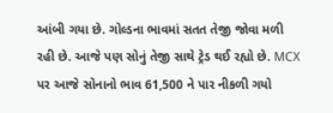આંબી ગયા છે. ગોલ્ડના ભાવમાં સતત તેજી જોવા મળી રહી છે. આજે પણ સોનું તેજી સાથે ટ્રેડ થઈ રહ્યો છે. MCX પર આજે સોનાનો ભાવ 61,500 ને પાર નીકળી ગયો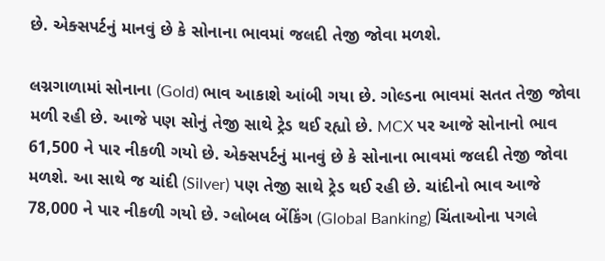છે. એક્સપર્ટનું માનવું છે કે સોનાના ભાવમાં જલદી તેજી જોવા મળશે.

લગ્નગાળામાં સોનાના (Gold) ભાવ આકાશે આંબી ગયા છે. ગોલ્ડના ભાવમાં સતત તેજી જોવા મળી રહી છે. આજે પણ સોનું તેજી સાથે ટ્રેડ થઈ રહ્યો છે. MCX પર આજે સોનાનો ભાવ 61,500 ને પાર નીકળી ગયો છે. એક્સપર્ટનું માનવું છે કે સોનાના ભાવમાં જલદી તેજી જોવા મળશે. આ સાથે જ ચાંદી (Silver) પણ તેજી સાથે ટ્રેડ થઈ રહી છે. ચાંદીનો ભાવ આજે 78,000 ને પાર નીકળી ગયો છે. ગ્લોબલ બેંકિંગ (Global Banking) ચિંતાઓના પગલે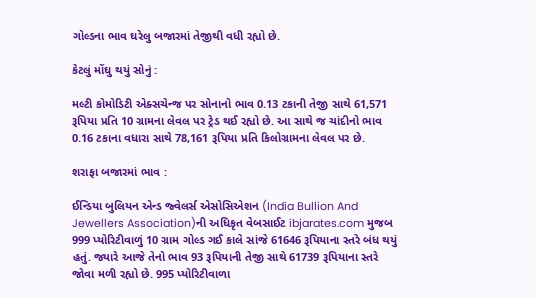ગોલ્ડના ભાવ ઘરેલુ બજારમાં તેજીથી વધી રહ્યો છે.

કેટલું મોંઘુ થયું સોનું :

મલ્ટી કોમોડિટી એક્સચેન્જ પર સોનાનો ભાવ 0.13 ટકાની તેજી સાથે 61,571 રૂપિયા પ્રતિ 10 ગ્રામના લેવલ પર ટ્રેડ થઈ રહ્યો છે. આ સાથે જ ચાંદીનો ભાવ 0.16 ટકાના વધારા સાથે 78,161 રૂપિયા પ્રતિ કિલોગ્રામના લેવલ પર છે.

શરાફા બજારમાં ભાવ :

ઈન્ડિયા બુલિયન એન્ડ જ્વેલર્સ એસોસિએશન (India Bullion And Jewellers Association)ની અધિકૃત વેબસાઈટ ibjarates.com મુજબ 999 પ્યોરિટીવાળું 10 ગ્રામ ગોલ્ડ ગઈ કાલે સાંજે 61646 રૂપિયાના સ્તરે બંધ થયું હતું. જ્યારે આજે તેનો ભાવ 93 રૂપિયાની તેજી સાથે 61739 રૂપિયાના સ્તરે જોવા મળી રહ્યો છે. 995 પ્યોરિટીવાળા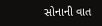સોનાની વાત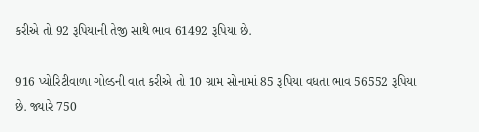કરીએ તો 92 રૂપિયાની તેજી સાથે ભાવ 61492 રૂપિયા છે.

916 પ્યોરિટીવાળા ગોલ્ડની વાત કરીએ તો 10 ગ્રામ સોનામાં 85 રૂપિયા વધતા ભાવ 56552 રૂપિયા છે. જ્યારે 750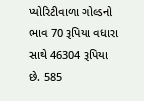પ્યોરિટીવાળા ગોલ્ડનો ભાવ 70 રૂપિયા વધારા સાથે 46304 રૂપિયા છે. 585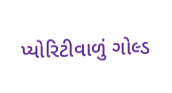પ્યોરિટીવાળું ગોલ્ડ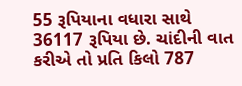55 રૂપિયાના વધારા સાથે 36117 રૂપિયા છે. ચાંદીની વાત કરીએ તો પ્રતિ કિલો 787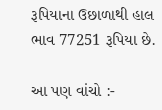રૂપિયાના ઉછાળાથી હાલ ભાવ 77251 રૂપિયા છે.

આ પણ વાંચો :-